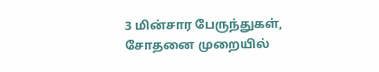3 மின்சார பேருந்துகள், சோதனை முறையில்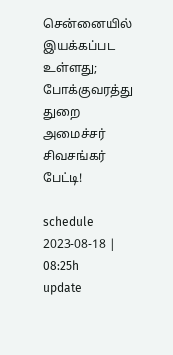சென்னையில் இயக்கப்பட உள்ளது; போக்குவரத்து துறை அமைச்சர் சிவசங்கர் பேட்டி!

schedule
2023-08-18 | 08:25h
update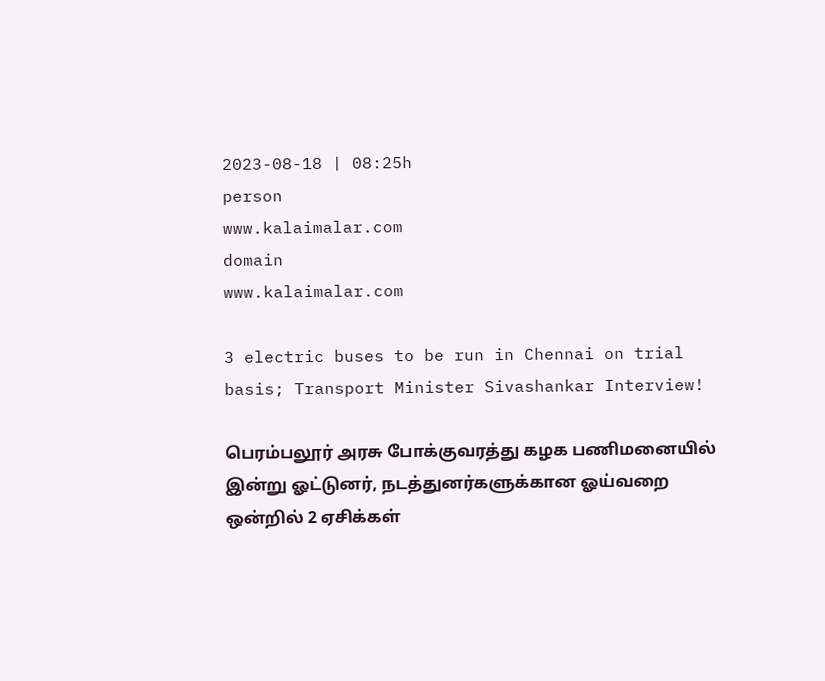2023-08-18 | 08:25h
person
www.kalaimalar.com
domain
www.kalaimalar.com

3 electric buses to be run in Chennai on trial basis; Transport Minister Sivashankar Interview!

பெரம்பலூர் அரசு போக்குவரத்து கழக பணிமனையில் இன்று ஓட்டுனர், நடத்துனர்களுக்கான ஓய்வறை ஒன்றில் 2 ஏசிக்கள்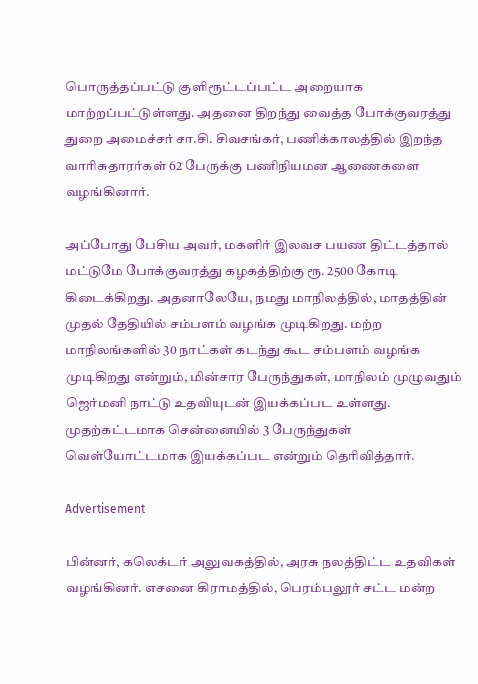பொருத்தப்பட்டு குளிரூட்டப்பட்ட அறையாக மாற்றப்பட்டுள்ளது. அதனை திறந்து வைத்த போக்குவரத்து துறை அமைச்சர் சா.சி. சிவசங்கர், பணிக்காலத்தில் இறந்த வாரிசுதாரர்கள் 62 பேருக்கு பணிநியமன ஆணைகளை வழங்கினார்.

அப்போது பேசிய அவர், மகளிர் இலவச பயண திட்டத்தால் மட்டுமே போக்குவரத்து கழகத்திற்கு ரூ. 2500 கோடி கிடைக்கிறது. அதனாலேயே, நமது மாநிலத்தில், மாதத்தின் முதல் தேதியில் சம்பளம் வழங்க முடிகிறது. மற்ற மாநிலங்களில் 30 நாட்கள் கடந்து கூட சம்பளம் வழங்க முடிகிறது என்றும், மின்சார பேருந்துகள், மாநிலம் முழுவதும் ஜெர்மனி நாட்டு உதவியுடன் இயக்கப்பட உள்ளது. முதற்கட்டமாக சென்னையில் 3 பேருந்துகள் வெள்யோட்டமாக இயக்கப்பட என்றும் தெரிவித்தார்.

Advertisement

பின்னர், கலெக்டர் அலுவகத்தில், அரசு நலத்திட்ட உதவிகள் வழங்கினர். எசனை கிராமத்தில், பெரம்பலூர் சட்ட மன்ற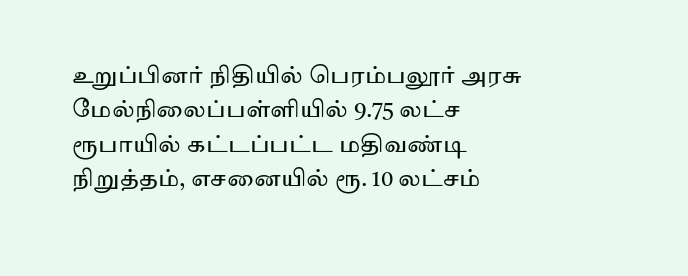உறுப்பினர் நிதியில் பெரம்பலூர் அரசு மேல்நிலைப்பள்ளியில் 9.75 லட்ச ரூபாயில் கட்டப்பட்ட மதிவண்டி நிறுத்தம், எசனையில் ரூ. 10 லட்சம்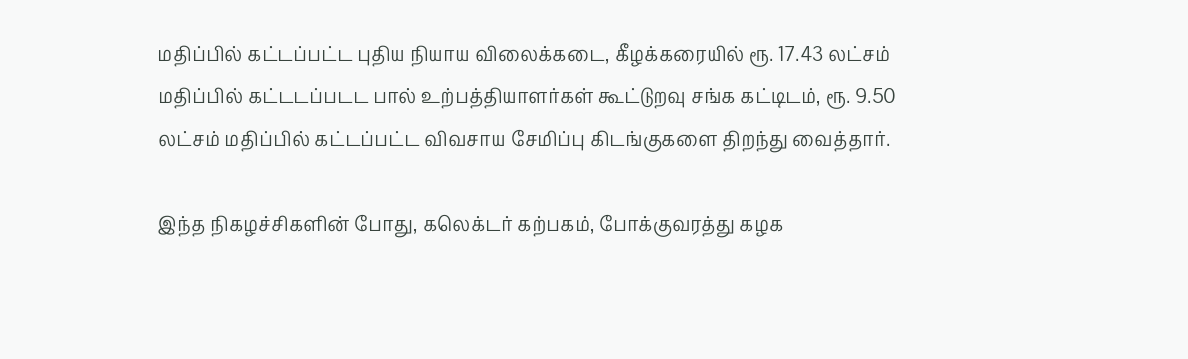மதிப்பில் கட்டப்பட்ட புதிய நியாய விலைக்கடை, கீழக்கரையில் ரூ. 17.43 லட்சம் மதிப்பில் கட்டடப்படட பால் உற்பத்தியாளர்கள் கூட்டுறவு சங்க கட்டிடம், ரூ. 9.50 லட்சம் மதிப்பில் கட்டப்பட்ட விவசாய சேமிப்பு கிடங்குகளை திறந்து வைத்தார்.

இந்த நிகழச்சிகளின் போது, கலெக்டர் கற்பகம், போக்குவரத்து கழக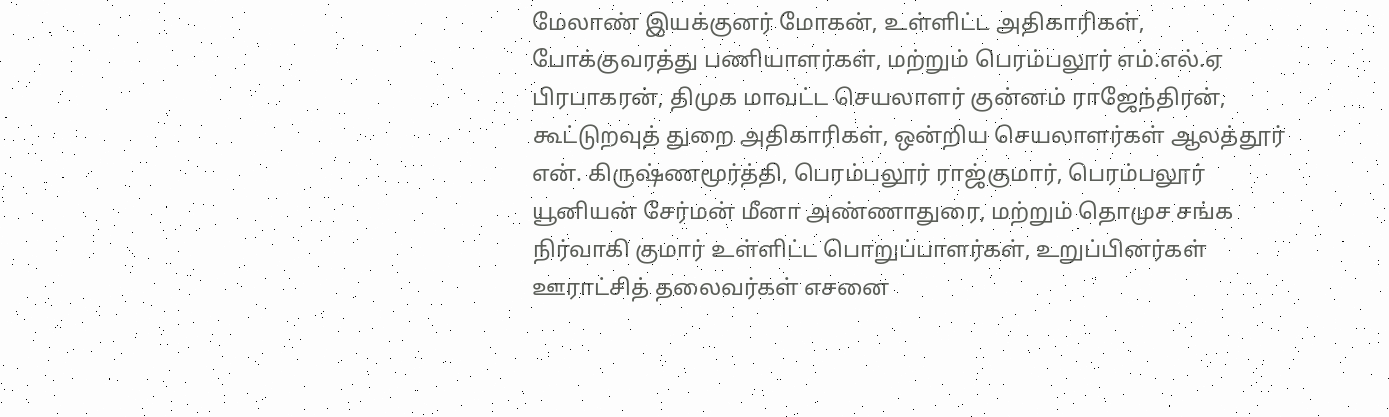மேலாண் இயக்குனர் மோகன், உள்ளிட்ட அதிகாரிகள், போக்குவரத்து பணியாளர்கள், மற்றும் பெரம்பலூர் எம்.எல்.ஏ பிரபாகரன், திமுக மாவட்ட செயலாளர் குன்னம் ராஜேந்திரன், கூட்டுறவுத் துறை அதிகாரிகள், ஒன்றிய செயலாளர்கள் ஆலத்தூர் என். கிருஷ்ணமூர்த்தி, பெரம்பலூர் ராஜ்குமார், பெரம்பலூர் யூனியன் சேர்மன் மீனா அண்ணாதுரை, மற்றும் தொமுச சங்க நிர்வாகி குமார் உள்ளிட்ட பொறுப்பாளர்கள், உறுப்பினர்கள் ஊராட்சித் தலைவர்கள் எசனை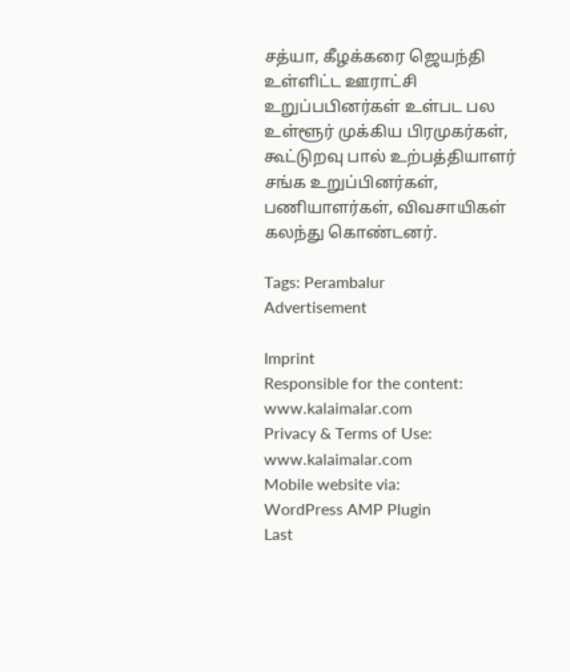சத்யா, கீழக்கரை ஜெயந்தி உள்ளிட்ட ஊராட்சி உறுப்பபினர்கள் உள்பட பல உள்ளூர் முக்கிய பிரமுகர்கள், கூட்டுறவு பால் உற்பத்தியாளர் சங்க உறுப்பினர்கள், பணியாளர்கள், விவசாயிகள் கலந்து கொண்டனர்.

Tags: Perambalur
Advertisement

Imprint
Responsible for the content:
www.kalaimalar.com
Privacy & Terms of Use:
www.kalaimalar.com
Mobile website via:
WordPress AMP Plugin
Last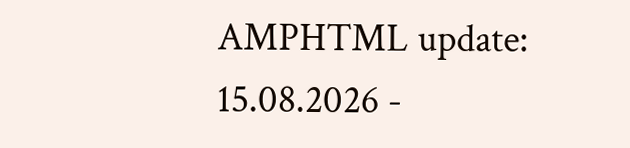AMPHTML update:
15.08.2026 -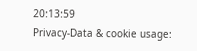20:13:59
Privacy-Data & cookie usage: